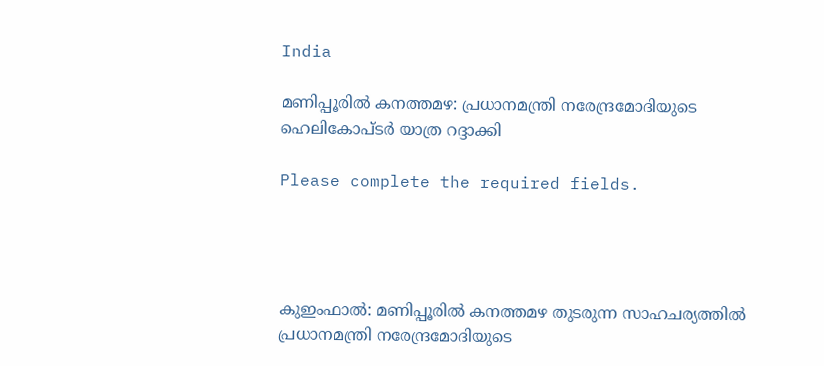India

മണിപ്പൂരില്‍ കനത്തമഴ: പ്രധാനമന്ത്രി നരേന്ദ്രമോദിയുടെ ഹെലികോപ്ടര്‍ യാത്ര റദ്ദാക്കി

Please complete the required fields.




കുഇംഫാല്‍: മണിപ്പൂരില്‍ കനത്തമഴ തുടരുന്ന സാഹചര്യത്തില്‍ പ്രധാനമന്ത്രി നരേന്ദ്രമോദിയുടെ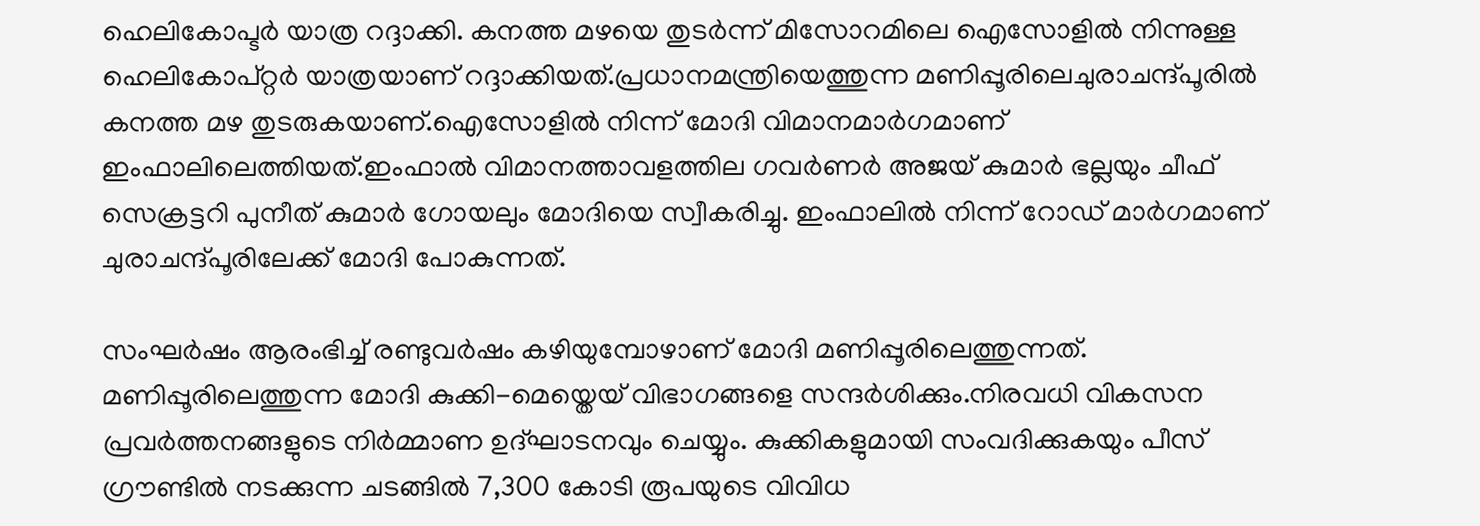ഹെലികോപ്ടര്‍ യാത്ര റദ്ദാക്കി. കനത്ത മഴയെ തുടർന്ന് മിസോറമിലെ ഐസോളിൽ നിന്നുള്ള ഹെലികോപ്റ്റർ യാത്രയാണ് റദ്ദാക്കിയത്.പ്രധാനമന്ത്രിയെത്തുന്ന മണിപ്പൂരിലെചുരാചന്ദ്പൂരിൽ കനത്ത മഴ തുടരുകയാണ്.ഐസോളിൽ നിന്ന് മോദി വിമാനമാർഗമാണ് ഇംഫാലിലെത്തിയത്.ഇംഫാൽ വിമാനത്താവളത്തില ഗവർണർ അജയ് കുമാർ ഭല്ലയും ചീഫ് സെക്രട്ടറി പുനീത് കുമാർ ഗോയലും മോദിയെ സ്വീകരിച്ചു. ഇംഫാലിൽ നിന്ന് റോഡ് മാര്‍ഗമാണ് ചുരാചന്ദ്പൂരിലേക്ക് മോദി പോകുന്നത്.

സംഘർഷം ആരംഭിച്ച് രണ്ടുവർഷം കഴിയുമ്പോഴാണ് മോദി മണിപ്പൂരിലെത്തുന്നത്. മണിപ്പൂരിലെത്തുന്ന മോദി കുക്കി-മെയ്തെയ് വിഭാഗങ്ങളെ സന്ദർശിക്കും.നിരവധി വികസന പ്രവർത്തനങ്ങളുടെ നിർമ്മാണ ഉദ്ഘാടനവും ചെയ്യും. കുക്കികളുമായി സംവദിക്കുകയും പീസ് ഗ്രൗണ്ടിൽ നടക്കുന്ന ചടങ്ങിൽ 7,300 കോടി രൂപയുടെ വിവിധ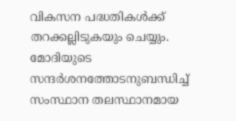വികസന പദ്ധതികൾക്ക് തറക്കല്ലിടുകയും ചെയ്യും. മോദിയുടെ സന്ദർശനത്തോടനുബന്ധിച്ച് സംസ്ഥാന തലസ്ഥാനമായ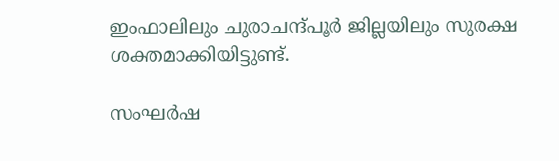ഇംഫാലിലും ചുരാചന്ദ്പൂർ ജില്ലയിലും സുരക്ഷ ശക്തമാക്കിയിട്ടുണ്ട്.

സംഘർഷ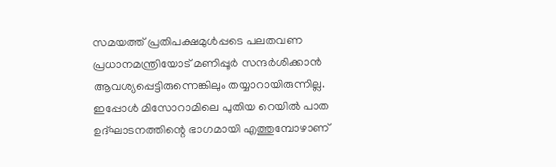സമയത്ത് പ്രതിപക്ഷമുൾപ്പടെ പലതവണ പ്രധാനമന്ത്രിയോട് മണിപ്പൂർ സന്ദർശിക്കാൻ ആവശ്യപ്പെട്ടിരുന്നെങ്കിലും തയ്യാറായിരുന്നില്ല. ഇപ്പോൾ മിസോറാമിലെ പുതിയ റെയിൽ പാത ഉദ്ഘാടനത്തിന്റെ ഭാഗമായി എത്തുമ്പോഴാണ്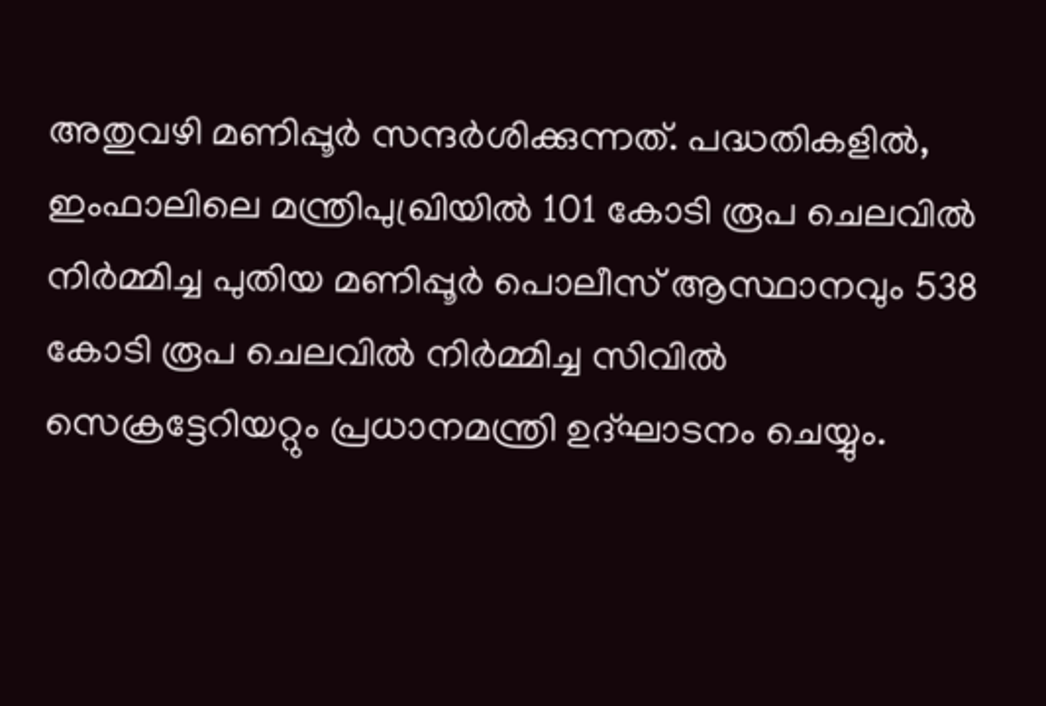അതുവഴി മണിപ്പൂർ സന്ദർശിക്കുന്നത്. പദ്ധതികളിൽ, ഇംഫാലിലെ മന്ത്രിപുഖ്രിയിൽ 101 കോടി രൂപ ചെലവിൽ നിർമ്മിച്ച പുതിയ മണിപ്പൂർ പൊലീസ് ആസ്ഥാനവും 538 കോടി രൂപ ചെലവിൽ നിർമ്മിച്ച സിവിൽ സെക്രട്ടേറിയറ്റും പ്രധാനമന്ത്രി ഉദ്ഘാടനം ചെയ്യും.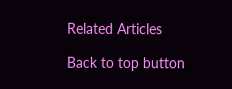Related Articles

Back to top button